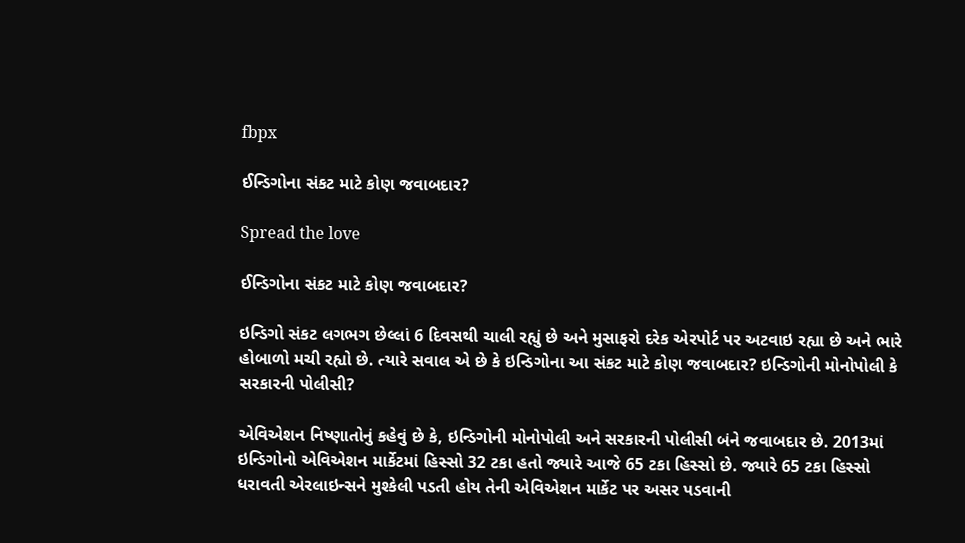fbpx

ઈન્ડિગોના સંકટ માટે કોણ જવાબદાર?

Spread the love

ઈન્ડિગોના સંકટ માટે કોણ જવાબદાર?

ઇન્ડિગો સંકટ લગભગ છેલ્લાં 6 દિવસથી ચાલી રહ્યું છે અને મુસાફરો દરેક એરપોર્ટ પર અટવાઇ રહ્યા છે અને ભારે હોબાળો મચી રહ્યો છે. ત્યારે સવાલ એ છે કે ઇન્ડિગોના આ સંકટ માટે કોણ જવાબદાર? ઇન્ડિગોની મોનોપોલી કે સરકારની પોલીસી?

એવિએશન નિષ્ણાતોનું કહેવું છે કે, ઇન્ડિગોની મોનોપોલી અને સરકારની પોલીસી બંને જવાબદાર છે. 2013માં ઇન્ડિગોનો એવિએશન માર્કેટમાં હિસ્સો 32 ટકા હતો જ્યારે આજે 65 ટકા હિસ્સો છે. જ્યારે 65 ટકા હિસ્સો ધરાવતી એરલાઇન્સને મુશ્કેલી પડતી હોય તેની એવિએશન માર્કેટ પર અસર પડવાની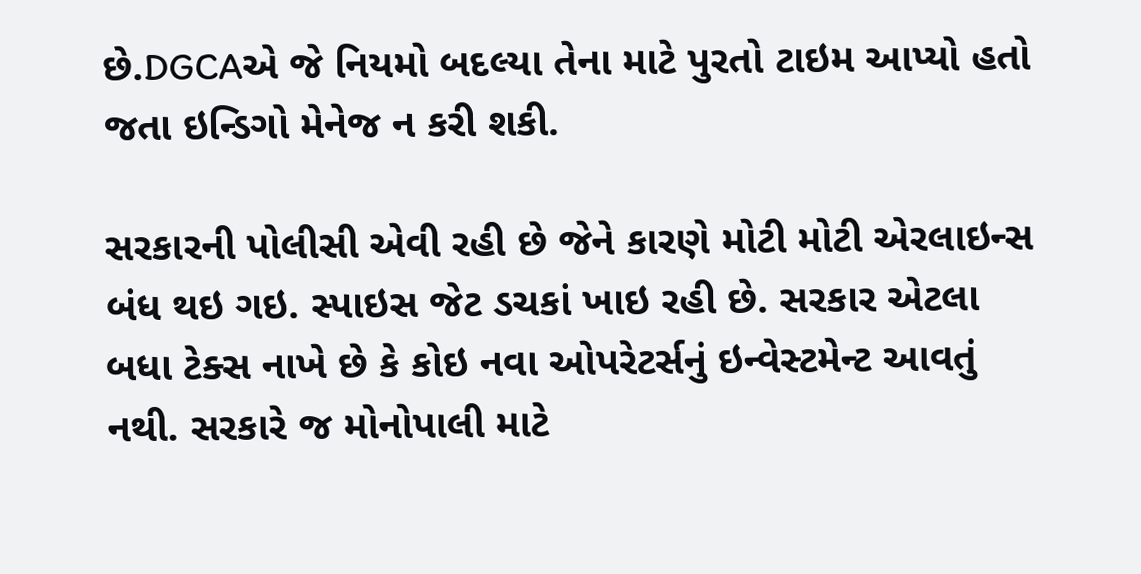છે.DGCAએ જે નિયમો બદલ્યા તેના માટે પુરતો ટાઇમ આપ્યો હતો જતા ઇન્ડિગો મેનેજ ન કરી શકી.

સરકારની પોલીસી એવી રહી છે જેને કારણે મોટી મોટી એરલાઇન્સ બંધ થઇ ગઇ. સ્પાઇસ જેટ ડચકાં ખાઇ રહી છે. સરકાર એટલા બધા ટેક્સ નાખે છે કે કોઇ નવા ઓપરેટર્સનું ઇન્વેસ્ટમેન્ટ આવતું નથી. સરકારે જ મોનોપાલી માટે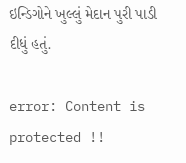ઇન્ડિગોને ખુલ્લું મેદાન પુરી પાડી દીધું હતું.

error: Content is protected !!